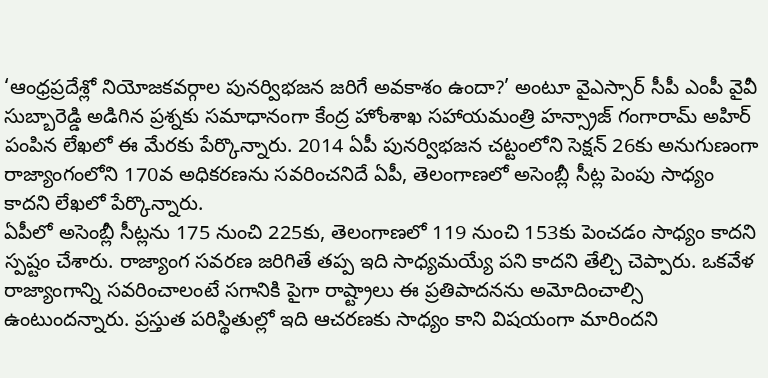‘ఆంధ్రప్రదేశ్లో నియోజకవర్గాల పునర్విభజన జరిగే అవకాశం ఉందా?’ అంటూ వైఎస్సార్ సీపీ ఎంపీ వైవీ సుబ్బారెడ్డి అడిగిన ప్రశ్నకు సమాధానంగా కేంద్ర హోంశాఖ సహాయమంత్రి హన్స్రాజ్ గంగారామ్ అహిర్ పంపిన లేఖలో ఈ మేరకు పేర్కొన్నారు. 2014 ఏపీ పునర్విభజన చట్టంలోని సెక్షన్ 26కు అనుగుణంగా రాజ్యాంగంలోని 170వ అధికరణను సవరించనిదే ఏపీ, తెలంగాణలో అసెంబ్లీ సీట్ల పెంపు సాధ్యం కాదని లేఖలో పేర్కొన్నారు.
ఏపీలో అసెంబ్లీ సీట్లను 175 నుంచి 225కు, తెలంగాణలో 119 నుంచి 153కు పెంచడం సాధ్యం కాదని స్పష్టం చేశారు. రాజ్యాంగ సవరణ జరిగితే తప్ప ఇది సాధ్యమయ్యే పని కాదని తేల్చి చెప్పారు. ఒకవేళ రాజ్యాంగాన్ని సవరించాలంటే సగానికి పైగా రాష్ట్రాలు ఈ ప్రతిపాదనను అమోదించాల్సి ఉంటుందన్నారు. ప్రస్తుత పరిస్థితుల్లో ఇది ఆచరణకు సాధ్యం కాని విషయంగా మారిందని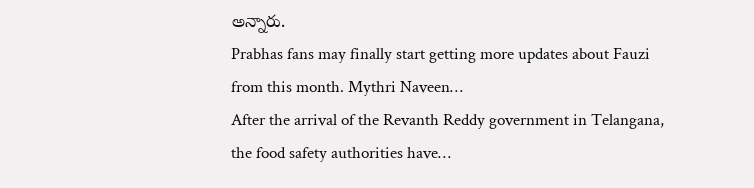అన్నారు.
Prabhas fans may finally start getting more updates about Fauzi from this month. Mythri Naveen…
After the arrival of the Revanth Reddy government in Telangana, the food safety authorities have…